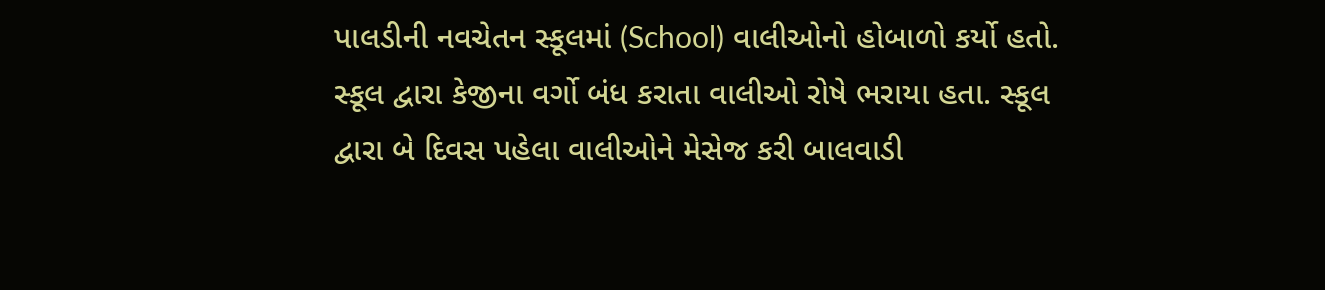પાલડીની નવચેતન સ્કૂલમાં (School) વાલીઓનો હોબાળો કર્યો હતો. સ્કૂલ દ્વારા કેજીના વર્ગો બંધ કરાતા વાલીઓ રોષે ભરાયા હતા. સ્કૂલ દ્વારા બે દિવસ પહેલા વાલીઓને મેસેજ કરી બાલવાડી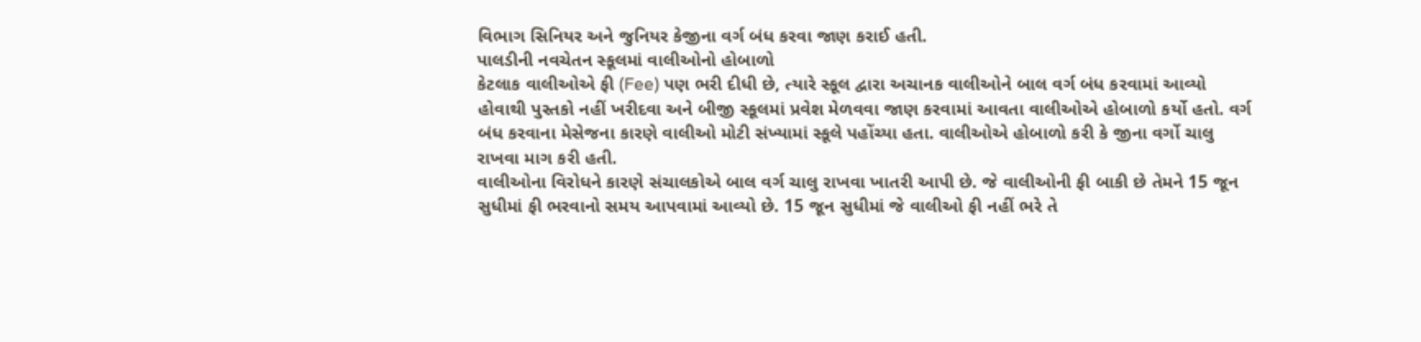વિભાગ સિનિયર અને જુનિયર કેજીના વર્ગ બંધ કરવા જાણ કરાઈ હતી.
પાલડીની નવચેતન સ્કૂલમાં વાલીઓનો હોબાળો
કેટલાક વાલીઓએ ફી (Fee) પણ ભરી દીધી છે, ત્યારે સ્કૂલ દ્વારા અચાનક વાલીઓને બાલ વર્ગ બંધ કરવામાં આવ્યો હોવાથી પુસ્તકો નહીં ખરીદવા અને બીજી સ્કૂલમાં પ્રવેશ મેળવવા જાણ કરવામાં આવતા વાલીઓએ હોબાળો કર્યો હતો. વર્ગ બંધ કરવાના મેસેજના કારણે વાલીઓ મોટી સંખ્યામાં સ્કૂલે પહોંચ્યા હતા. વાલીઓએ હોબાળો કરી કે જીના વર્ગો ચાલુ રાખવા માગ કરી હતી.
વાલીઓના વિરોધને કારણે સંચાલકોએ બાલ વર્ગ ચાલુ રાખવા ખાતરી આપી છે. જે વાલીઓની ફી બાકી છે તેમને 15 જૂન સુધીમાં ફી ભરવાનો સમય આપવામાં આવ્યો છે. 15 જૂન સુધીમાં જે વાલીઓ ફી નહીં ભરે તે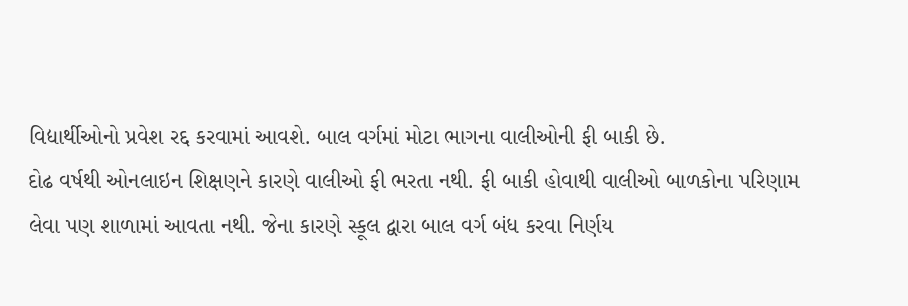વિદ્યાર્થીઓનો પ્રવેશ રદ્દ કરવામાં આવશે. બાલ વર્ગમાં મોટા ભાગના વાલીઓની ફી બાકી છે.
દોઢ વર્ષથી ઓનલાઇન શિક્ષણને કારણે વાલીઓ ફી ભરતા નથી. ફી બાકી હોવાથી વાલીઓ બાળકોના પરિણામ લેવા પણ શાળામાં આવતા નથી. જેના કારણે સ્કૂલ દ્વારા બાલ વર્ગ બંધ કરવા નિર્ણય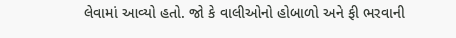લેવામાં આવ્યો હતો. જો કે વાલીઓનો હોબાળો અને ફી ભરવાની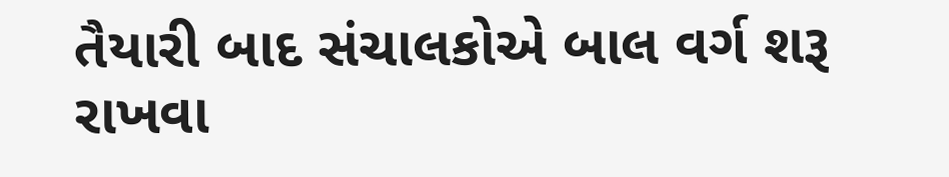તૈયારી બાદ સંચાલકોએ બાલ વર્ગ શરૂ રાખવા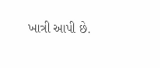ખાત્રી આપી છે.